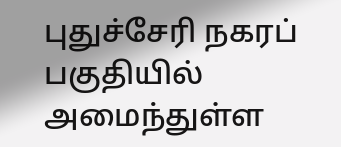புதுச்சேரி நகரப் பகுதியில் அமைந்துள்ள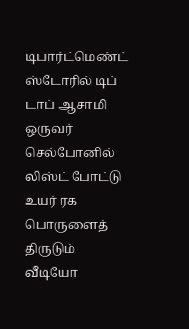டிபார்ட்மெண்ட் ஸ்டோரில் டிப் டாப் ஆசாமி ஒருவர் செல்போனில் லிஸ்ட் போட்டு உயர் ரக பொருளைத் திருடும் வீடியோ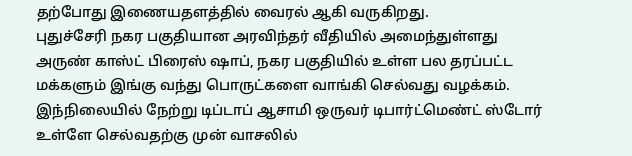தற்போது இணையதளத்தில் வைரல் ஆகி வருகிறது.
புதுச்சேரி நகர பகுதியான அரவிந்தர் வீதியில் அமைந்துள்ளது அருண் காஸ்ட் பிரைஸ் ஷாப், நகர பகுதியில் உள்ள பல தரப்பட்ட மக்களும் இங்கு வந்து பொருட்களை வாங்கி செல்வது வழக்கம்.
இந்நிலையில் நேற்று டிப்டாப் ஆசாமி ஒருவர் டிபார்ட்மெண்ட் ஸ்டோர் உள்ளே செல்வதற்கு முன் வாசலில்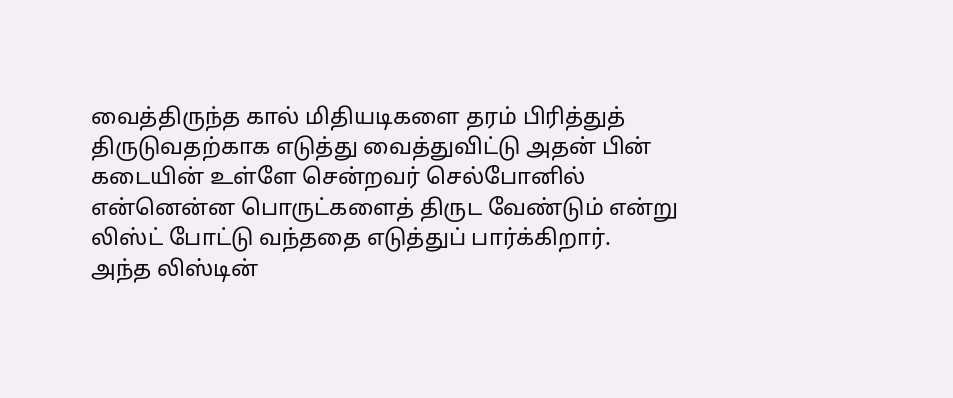வைத்திருந்த கால் மிதியடிகளை தரம் பிரித்துத் திருடுவதற்காக எடுத்து வைத்துவிட்டு அதன் பின் கடையின் உள்ளே சென்றவர் செல்போனில் என்னென்ன பொருட்களைத் திருட வேண்டும் என்று லிஸ்ட் போட்டு வந்ததை எடுத்துப் பார்க்கிறார்.
அந்த லிஸ்டின்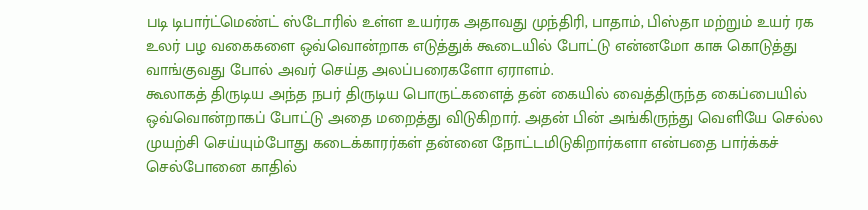படி டிபார்ட்மெண்ட் ஸ்டோரில் உள்ள உயர்ரக அதாவது முந்திரி, பாதாம், பிஸ்தா மற்றும் உயர் ரக உலர் பழ வகைகளை ஒவ்வொன்றாக எடுத்துக் கூடையில் போட்டு என்னமோ காசு கொடுத்து வாங்குவது போல் அவர் செய்த அலப்பரைகளோ ஏராளம்.
கூலாகத் திருடிய அந்த நபர் திருடிய பொருட்களைத் தன் கையில் வைத்திருந்த கைப்பையில் ஒவ்வொன்றாகப் போட்டு அதை மறைத்து விடுகிறார். அதன் பின் அங்கிருந்து வெளியே செல்ல முயற்சி செய்யும்போது கடைக்காரர்கள் தன்னை நோட்டமிடுகிறார்களா என்பதை பார்க்கச் செல்போனை காதில்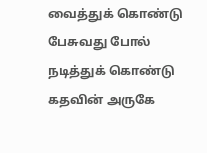வைத்துக் கொண்டு பேசுவது போல் நடித்துக் கொண்டு கதவின் அருகே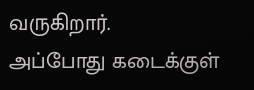வருகிறார்.
அப்போது கடைக்குள்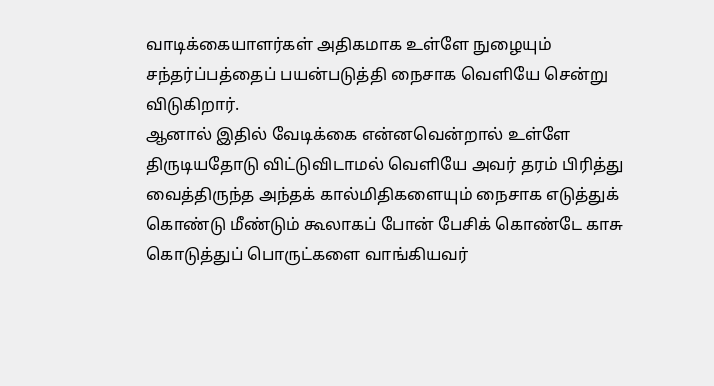வாடிக்கையாளர்கள் அதிகமாக உள்ளே நுழையும் சந்தர்ப்பத்தைப் பயன்படுத்தி நைசாக வெளியே சென்று விடுகிறார்.
ஆனால் இதில் வேடிக்கை என்னவென்றால் உள்ளே திருடியதோடு விட்டுவிடாமல் வெளியே அவர் தரம் பிரித்து வைத்திருந்த அந்தக் கால்மிதிகளையும் நைசாக எடுத்துக் கொண்டு மீண்டும் கூலாகப் போன் பேசிக் கொண்டே காசு கொடுத்துப் பொருட்களை வாங்கியவர்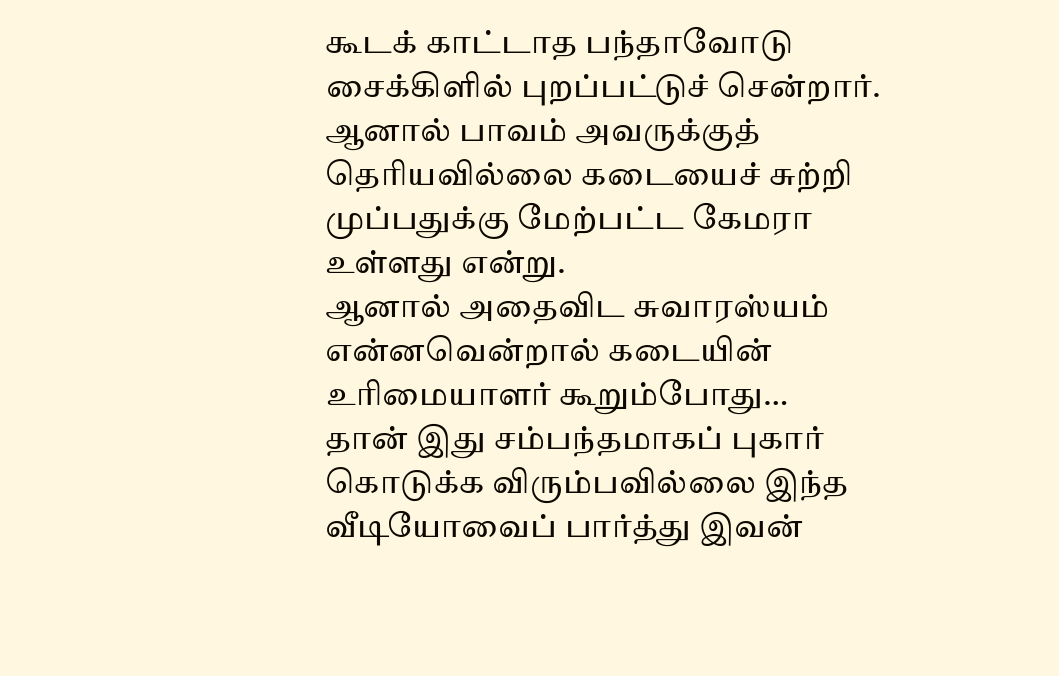கூடக் காட்டாத பந்தாவோடு சைக்கிளில் புறப்பட்டுச் சென்றார்.
ஆனால் பாவம் அவருக்குத் தெரியவில்லை கடையைச் சுற்றி முப்பதுக்கு மேற்பட்ட கேமரா உள்ளது என்று.
ஆனால் அதைவிட சுவாரஸ்யம் என்னவென்றால் கடையின் உரிமையாளர் கூறும்போது…
தான் இது சம்பந்தமாகப் புகார் கொடுக்க விரும்பவில்லை இந்த வீடியோவைப் பார்த்து இவன்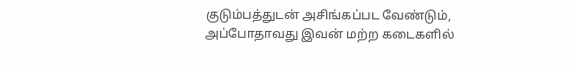குடும்பத்துடன் அசிங்கப்பட வேண்டும், அப்போதாவது இவன் மற்ற கடைகளில்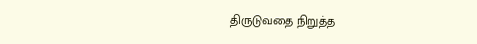திருடுவதை நிறுத்த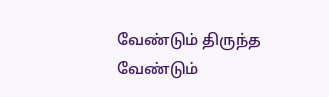வேண்டும் திருந்த வேண்டும்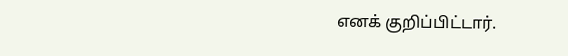எனக் குறிப்பிட்டார்.